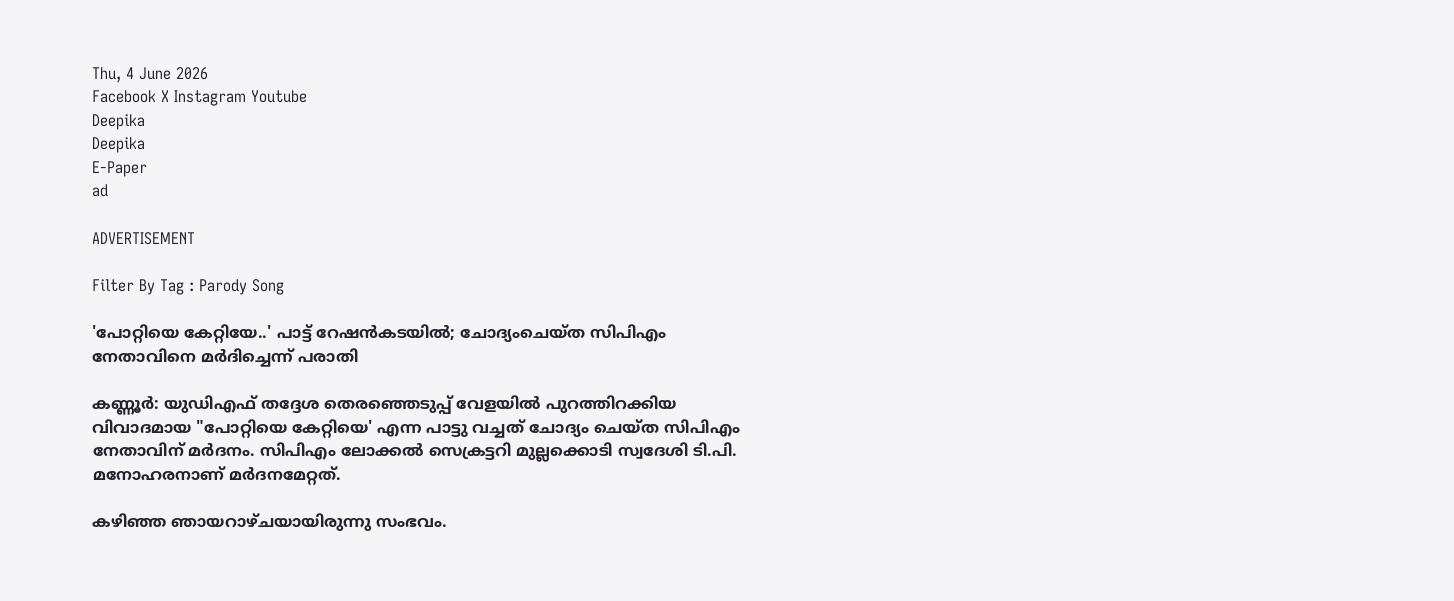Thu, 4 June 2026
Facebook X Instagram Youtube
Deepika
Deepika
E-Paper
ad

ADVERTISEMENT

Filter By Tag : Parody Song

'പോറ്റിയെ കേറ്റിയേ..' പാട്ട് റേഷൻകടയിൽ; ചോദ്യംചെയ്ത സിപിഎം നേതാവിനെ മർദിച്ചെന്ന് പരാതി

കണ്ണൂർ: യുഡിഎഫ് തദ്ദേശ തെരഞ്ഞെടുപ്പ് വേളയിൽ പുറത്തിറക്കിയ വിവാദമായ "പോറ്റിയെ കേറ്റിയെ' എന്ന പാട്ടു വച്ചത് ചോദ്യം ചെയ്‌ത സിപിഎം നേതാവിന് മർദനം. സിപിഎം ലോക്കൽ സെക്രട്ടറി മുല്ലക്കൊടി സ്വദേശി ടി.പി. മനോഹരനാണ് മർദനമേറ്റത്.

കഴിഞ്ഞ ഞായറാഴ്ചയായിരുന്നു സംഭവം.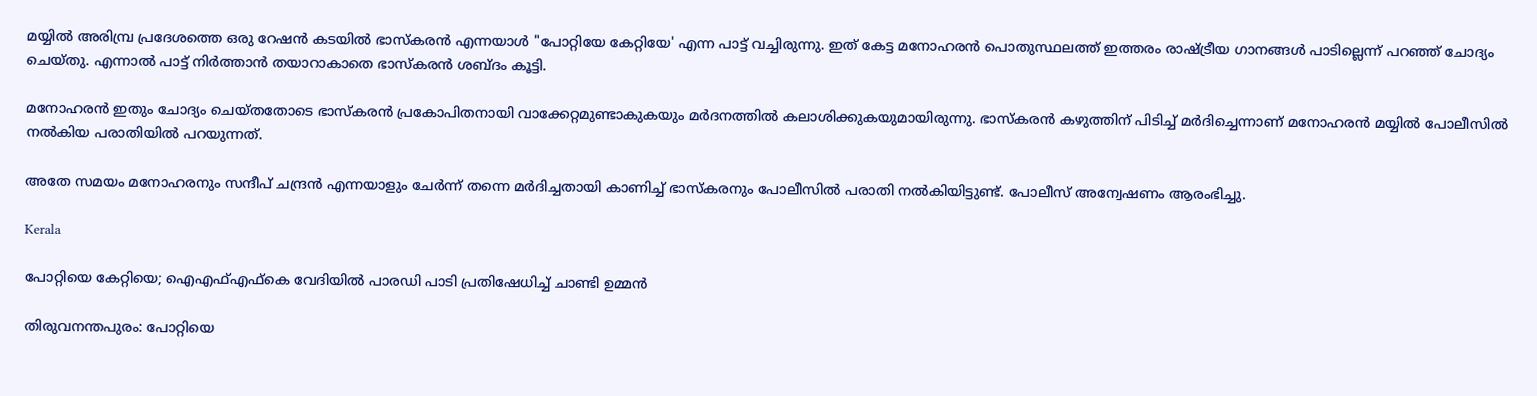മയ്യിൽ അരിമ്പ്ര പ്രദേശത്തെ ഒരു റേഷൻ കടയിൽ ഭാസ്കരൻ എന്നയാൾ "പോറ്റിയേ കേറ്റിയേ' എന്ന പാട്ട് വച്ചിരുന്നു. ഇത് കേട്ട മനോഹരൻ പൊതുസ്ഥലത്ത് ഇത്തരം രാഷ്ട്രീയ ഗാനങ്ങൾ പാടില്ലെന്ന് പറഞ്ഞ് ചോദ്യം ചെയ്തു. എന്നാൽ പാട്ട് നിർത്താൻ തയാറാകാതെ ഭാസ്കരൻ ശബ്ദം കൂട്ടി.

മനോഹരൻ ഇതും ചോദ്യം ചെയ്തതോടെ ഭാസ്കരൻ പ്രകോപിതനായി വാക്കേറ്റമുണ്ടാകുകയും മർദനത്തിൽ കലാശിക്കുകയുമായിരുന്നു. ഭാസ്കരൻ കഴുത്തിന് പിടിച്ച് മർദിച്ചെന്നാണ് മനോഹരൻ മയ്യിൽ പോലീസിൽ നൽകിയ പരാതിയിൽ പറയുന്നത്.

അതേ സമയം മനോഹരനും സന്ദീപ് ചന്ദ്രൻ എന്നയാളും ചേർന്ന് തന്നെ മർദിച്ചതായി കാണിച്ച് ഭാസ്കരനും പോലീസിൽ പരാതി നൽകിയിട്ടുണ്ട്. പോലീസ് അന്വേഷണം ആരംഭിച്ചു.

Kerala

പോറ്റിയെ കേറ്റിയെ; ഐഎഫ്എഫ്‌കെ വേദിയില്‍ പാരഡി പാടി പ്രതിഷേധിച്ച് ചാണ്ടി ഉമ്മന്‍

തിരുവനന്തപുരം: പോറ്റിയെ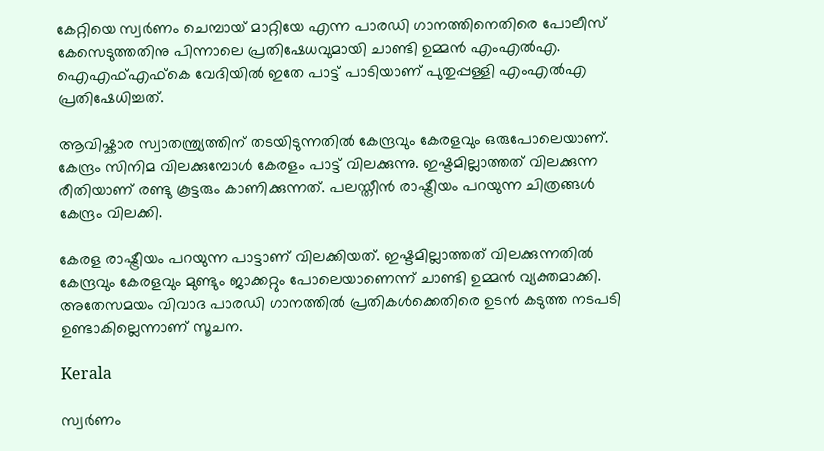കേറ്റിയെ സ്വർണം ചെമ്പായ് മാറ്റിയേ എന്ന പാരഡി ഗാനത്തിനെതിരെ പോലീസ് കേസെടുത്തതിനു പിന്നാലെ പ്രതിഷേധവുമായി ചാണ്ടി ഉമ്മന്‍ എംഎൽഎ. ഐഎഫ്എഫ്‌കെ വേദിയില്‍ ഇതേ പാട്ട് പാടിയാണ് പുതുപ്പള്ളി എംഎല്‍എ പ്രതിഷേധിച്ചത്.

ആവിഷ്കാര സ്വാതന്ത്ര്യത്തിന് തടയിടുന്നതിൽ കേന്ദ്രവും കേരളവും ഒരുപോലെയാണ്. കേന്ദ്രം സിനിമ വിലക്കുമ്പോൾ കേരളം പാട്ട് വിലക്കുന്നു. ഇഷ്ടമില്ലാത്തത് വിലക്കുന്ന രീതിയാണ് രണ്ടു കൂട്ടരും കാണിക്കുന്നത്. പലസ്തീൻ രാഷ്ട്രീയം പറയുന്ന ചിത്രങ്ങൾ കേന്ദ്രം വിലക്കി.

കേരള രാഷ്ട്രീയം പറയുന്ന പാട്ടാണ് വിലക്കിയത്. ഇഷ്ടമില്ലാത്തത് വിലക്കുന്നതിൽ കേന്ദ്രവും കേരളവും മുണ്ടും ജാക്കറ്റും പോലെയാണെന്ന് ചാണ്ടി ഉമ്മൻ വ്യക്തമാക്കി. അതേസമയം വിവാദ പാരഡി ഗാനത്തില്‍ പ്രതികള്‍ക്കെതിരെ ഉടന്‍ കടുത്ത നടപടി ഉണ്ടാകില്ലെന്നാണ് സൂചന.

Kerala

സ്വർണം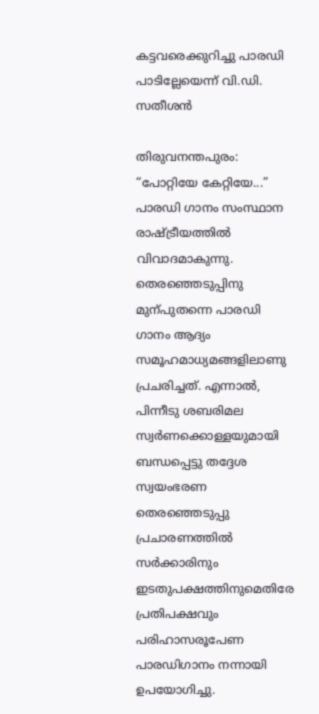കട്ടവരെക്കുറിച്ചു പാരഡി പാടില്ലേയെന്ന് വി.ഡി. സതീശൻ

തിരുവനന്തപുരം: “പോറ്റിയേ കേറ്റിയേ...” പാരഡി ഗാനം സംസ്ഥാന രാഷ്‌ട്രീയത്തിൽ വിവാദമാകുന്നു. തെരഞ്ഞെടുപ്പിനു മുന്പുതന്നെ പാരഡി ഗാനം ആദ്യം സമൂഹമാധ്യമങ്ങളിലാണു പ്രചരിച്ചത്. എന്നാൽ, പിന്നീടു ശബരിമല സ്വർണക്കൊള്ളയുമായി ബന്ധപ്പെട്ടു തദ്ദേശ സ്വയംഭരണ തെരഞ്ഞെടുപ്പു പ്രചാരണത്തിൽ സർക്കാരിനും ഇടതുപക്ഷത്തിനുമെതിരേ പ്രതിപക്ഷവും പരിഹാസരൂപേണ പാരഡിഗാനം നന്നായി ഉപയോഗിച്ചു.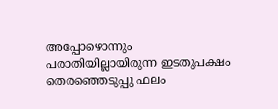അപ്പോഴൊന്നും പരാതിയില്ലായിരുന്ന ഇടതുപക്ഷം തെരഞ്ഞെടുപ്പു ഫലം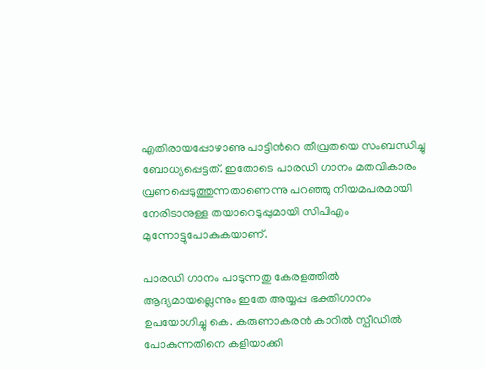എതിരായപ്പോഴാണു പാട്ടിന്‍റെ തീവ്രതയെ സംബന്ധിച്ചു ബോധ്യപ്പെട്ടത്. ഇതോടെ പാരഡി ഗാനം മതവികാരം വ്രണപ്പെടുത്തുന്നതാണെന്നു പറഞ്ഞു നിയമപരമായി നേരിടാനുള്ള തയാറെടുപ്പുമായി സിപിഎം മുന്നോട്ടുപോകുകയാണ്.

പാരഡി ഗാനം പാടുന്നതു കേരളത്തിൽ ആദ്യമായല്ലെന്നും ഇതേ അയ്യപ്പ ഭക്തിഗാനം ഉപയോഗിച്ചു കെ. കരുണാകരൻ കാറിൽ സ്പീഡിൽ പോകുന്നതിനെ കളിയാക്കി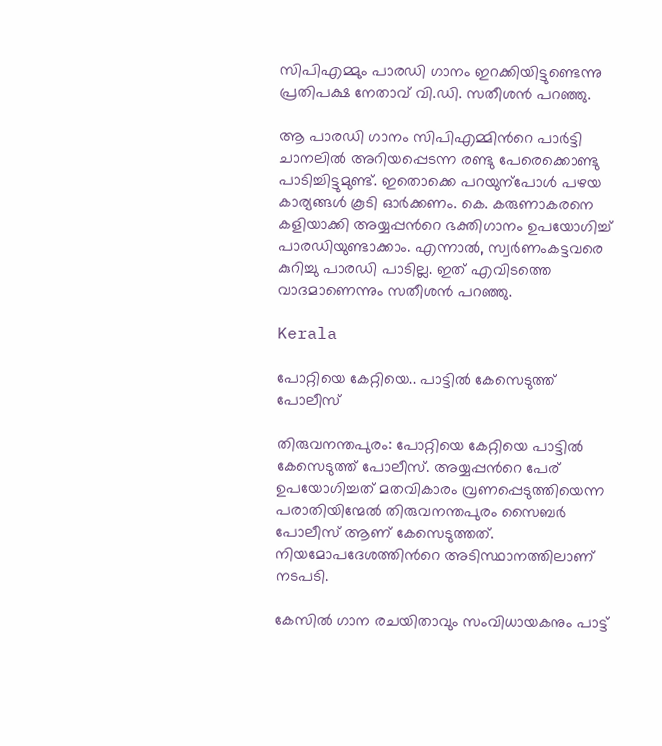സിപിഎമ്മും പാരഡി ഗാനം ഇറക്കിയിട്ടുണ്ടെന്നു പ്രതിപക്ഷ നേതാവ് വി.ഡി. സതീശൻ പറഞ്ഞു.

ആ പാരഡി ഗാനം സിപിഎമ്മിന്‍റെ പാർട്ടി ചാനലിൽ അറിയപ്പെടന്ന രണ്ടു പേരെക്കൊണ്ടു പാടിച്ചിട്ടുമുണ്ട്. ഇതൊക്കെ പറയുന്പോൾ പഴയ കാര്യങ്ങൾ കൂടി ഓർക്കണം. കെ. കരുണാകരനെ കളിയാക്കി അയ്യപ്പന്‍റെ ഭക്തിഗാനം ഉപയോഗിച്ച് പാരഡിയുണ്ടാക്കാം. എന്നാൽ, സ്വർണംകട്ടവരെ കുറിച്ചു പാരഡി പാടില്ല. ഇത് എവിടത്തെ വാദമാണെന്നും സതീശൻ പറഞ്ഞു.

Kerala

പോറ്റിയെ കേറ്റിയെ.. പാട്ടിൽ കേസെടുത്ത് പോലീസ്

തിരുവനന്തപുരം: പോറ്റിയെ കേറ്റിയെ പാട്ടിൽ കേസെടുത്ത് പോലീസ്. അയ്യപ്പന്‍റെ പേര് ഉപയോഗിച്ചത് മതവികാരം വ്രണപ്പെടുത്തിയെന്ന പരാതിയിന്മേൽ തിരുവനന്തപുരം സൈബർ പോലീസ് ആണ് കേസെടുത്തത്. നിയമോപദേശത്തിന്‍റെ അടിസ്ഥാനത്തിലാണ് നടപടി.

കേസിൽ ഗാന രചയിതാവും സംവിധായകനും പാട്ട്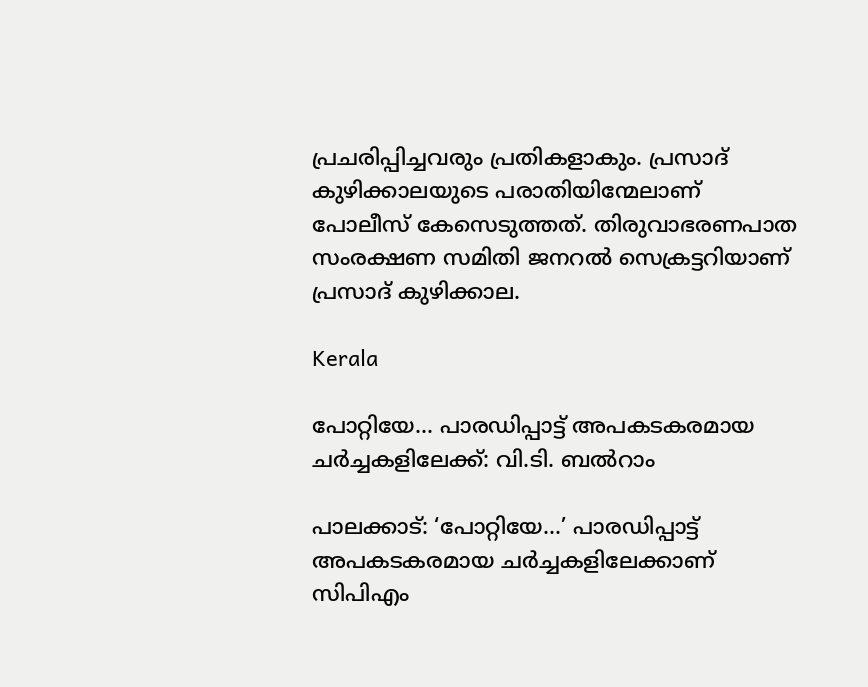പ്രചരിപ്പിച്ചവരും പ്രതികളാകും. പ്രസാദ് കുഴിക്കാലയുടെ പരാതിയിന്മേലാണ് പോലീസ് കേസെടുത്തത്. തിരുവാഭരണപാത സംരക്ഷണ സമിതി ജനറല്‍ സെക്രട്ടറിയാണ് പ്രസാദ് കുഴിക്കാല.

Kerala

പോറ്റിയേ... പാരഡിപ്പാട്ട് അപകടകരമായ ചർച്ചകളിലേക്ക്: വി.ടി. ബൽറാം

പാലക്കാട്: ‘പോറ്റിയേ...’ പാരഡിപ്പാട്ട് അപകടകരമായ ചർച്ചകളിലേക്കാണ് സിപിഎം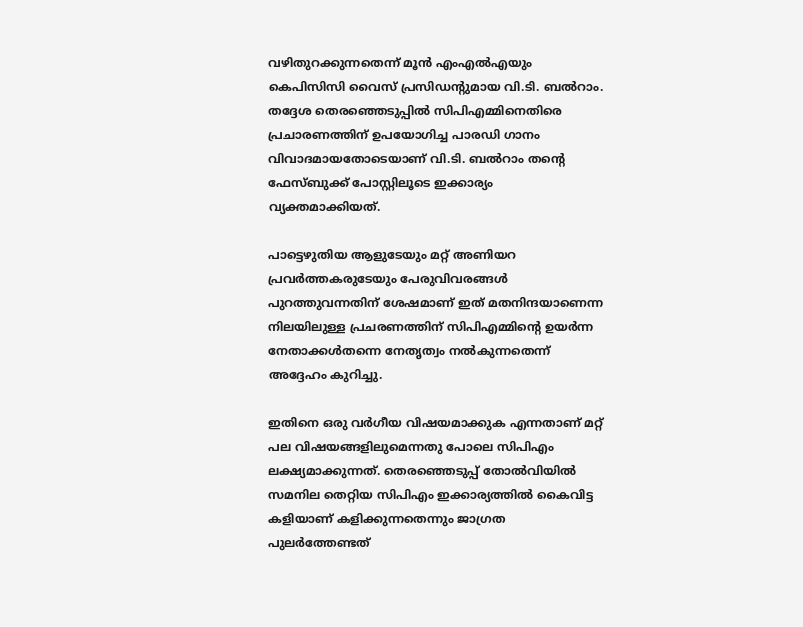വഴിതുറക്കുന്നതെന്ന് മൂൻ എംഎൽഎയും കെപിസിസി വൈസ് പ്രസിഡന്‍റുമായ വി.ടി. ബൽറാം. തദ്ദേശ തെരഞ്ഞെടുപ്പിൽ സിപിഎമ്മിനെതിരെ പ്രചാരണത്തിന് ഉപയോഗിച്ച പാരഡി ഗാനം വിവാദമായതോടെയാണ് വി.ടി. ബൽറാം തന്‍റെ ഫേസ്ബുക്ക് പോസ്റ്റിലൂടെ ഇക്കാര്യം വ്യക്തമാക്കിയത്.

പാട്ടെഴുതിയ ആളുടേയും മറ്റ്‌ അണിയറ പ്രവർത്തകരുടേയും പേരുവിവരങ്ങൾ പുറത്തുവന്നതിന്‌ ശേഷമാണ്‌ ഇത്‌ മതനിന്ദയാണെന്ന നിലയിലുള്ള പ്രചരണത്തിന്‌ സിപിഎമ്മിന്‍റെ ഉയർന്ന നേതാക്കൾതന്നെ നേതൃത്വം നൽകുന്നതെന്ന് അദ്ദേഹം കുറിച്ചു.

ഇതിനെ ഒരു വർഗീയ വിഷയമാക്കുക എന്നതാണ്‌ മറ്റ്‌ പല വിഷയങ്ങളിലുമെന്നതു പോലെ സിപിഎം ലക്ഷ്യമാക്കുന്നത്‌. തെരഞ്ഞെടുപ്പ്‌ തോൽവിയിൽ സമനില തെറ്റിയ സിപിഎം ഇക്കാര്യത്തിൽ കൈവിട്ട കളിയാണ്‌ കളിക്കുന്നതെന്നും ജാഗ്രത പുലർത്തേണ്ടത്‌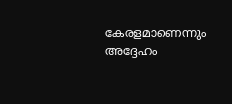കേരളമാണെന്നും അദ്ദേഹം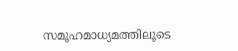സമൂഹമാധ്യമത്തിലൂടെ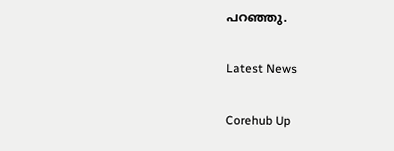പറഞ്ഞു.

Latest News

Corehub Up